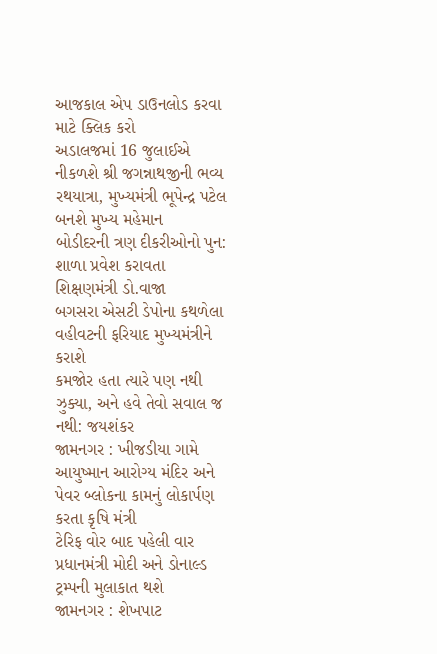આજકાલ એપ ડાઉનલોડ કરવા માટે ક્લિક કરો
અડાલજમાં 16 જુલાઈએ નીકળશે શ્રી જગન્નાથજીની ભવ્ય રથયાત્રા, મુખ્યમંત્રી ભૂપેન્દ્ર પટેલ બનશે મુખ્ય મહેમાન
બોડીદરની ત્રણ દીકરીઓનો પુન: શાળા પ્રવેશ કરાવતા શિક્ષણમંત્રી ડો.વાજા
બગસરા એસટી ડેપોના કથળેલા વહીવટની ફરિયાદ મુખ્યમંત્રીને કરાશે
કમજોર હતા ત્યારે પણ નથી ઝુક્યા, અને હવે તેવો સવાલ જ નથી: જયશંકર
જામનગર : ખીજડીયા ગામે આયુષ્માન આરોગ્ય મંદિર અને પેવર બ્લોકના કામનું લોકાર્પણ કરતા કૃષિ મંત્રી
ટેરિફ વોર બાદ પહેલી વાર પ્રધાનમંત્રી મોદી અને ડોનાલ્ડ ટ્રમ્પની મુલાકાત થશે
જામનગર : શેખપાટ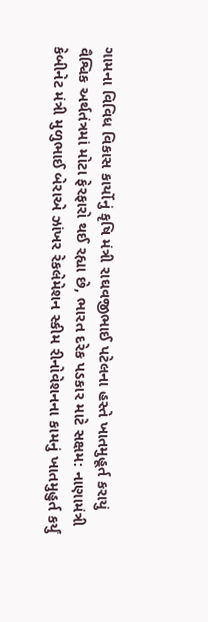ગામના વિવિધ વિકાસ કાર્યોનું કૃષિ મંત્રી રાઘવજીભાઈ પટેલના હસ્તે ખાતમુહૂર્ત કરાયું
વૈશ્વિક અર્થતંત્રમાં મોટા ફેરફારો થઈ રહ્યા છે, ભારત દરેક પડકાર માટે સક્ષમ: નાણામંત્રી
કેબીનેટ મંત્રી મુળુભાઈ બેરાએ ઝાંખર રેકલેમેશન સ્કીમ રીનોવેશનના કામનું ખાતમુહુર્ત કર્યું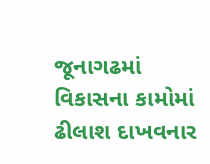જૂનાગઢમાં વિકાસના કામોમાં ઢીલાશ દાખવનાર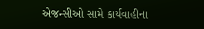એજન્સીઓ સામે કાર્યવાહીના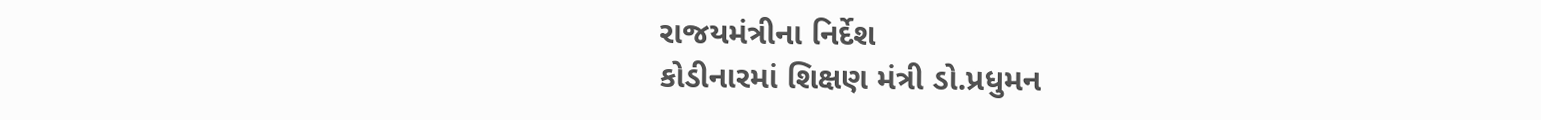રાજયમંત્રીના નિર્દેશ
કોડીનારમાં શિક્ષણ મંત્રી ડો.પ્રધુમન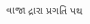વાજા દ્રારા પ્રગતિ પથ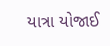યાત્રા યોજાઈ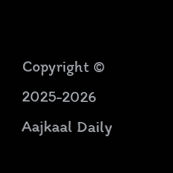Copyright © 2025-2026 Aajkaal Daily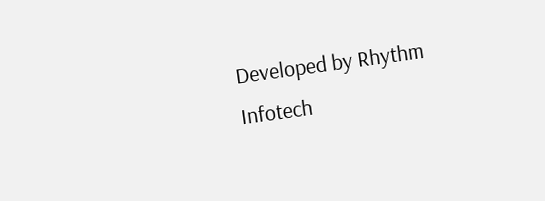Developed by Rhythm Infotech